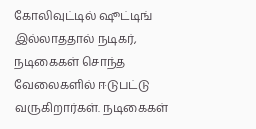கோலிவுட்டில் ஷூட்டிங் இல்லாததால் நடிகர், நடிகைகள் சொந்த வேலைகளில் ஈடுபட்டு வருகிறார்கள். நடிகைகள்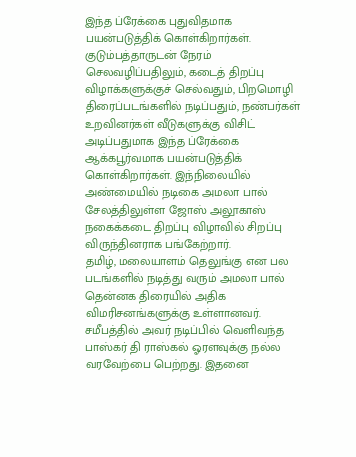இந்த ப்ரேக்கை புதுவிதமாக பயன்படுத்திக் கொள்கிறார்கள். குடும்பத்தாருடன் நேரம் செலவழிப்பதிலும், கடைத் திறப்பு விழாக்களுக்குச் செல்வதும், பிறமொழி திரைப்படங்களில் நடிப்பதும், நண்பர்கள் உறவினர்கள் வீடுகளுக்கு விசிட் அடிப்பதுமாக இந்த ப்ரேக்கை ஆக்கபூர்வமாக பயன்படுத்திக் கொள்கிறார்கள். இந்நிலையில் அண்மையில் நடிகை அமலா பால் சேலத்திலுள்ள ஜோஸ் அலூகாஸ் நகைக்கடை திறப்பு விழாவில் சிறப்பு விருந்தினராக பங்கேற்றார்.
தமிழ், மலையாளம் தெலுங்கு என பல படங்களில் நடித்து வரும் அமலா பால் தென்னக திரையில் அதிக விமரிசனங்களுக்கு உள்ளானவர். சமீபத்தில் அவர் நடிப்பில் வெளிவந்த பாஸ்கர் தி ராஸ்கல் ஓரளவுக்கு நல்ல வரவேற்பை பெற்றது. இதனை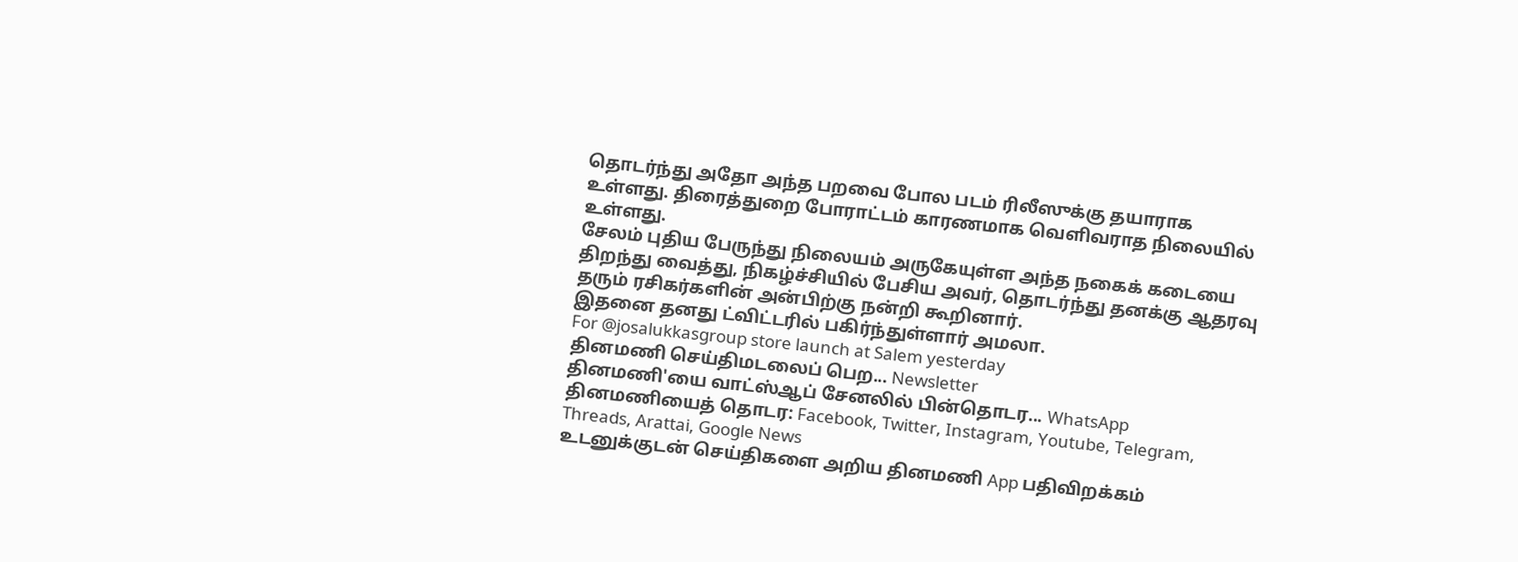தொடர்ந்து அதோ அந்த பறவை போல படம் ரிலீஸுக்கு தயாராக உள்ளது. திரைத்துறை போராட்டம் காரணமாக வெளிவராத நிலையில் உள்ளது.
சேலம் புதிய பேருந்து நிலையம் அருகேயுள்ள அந்த நகைக் கடையை திறந்து வைத்து, நிகழ்ச்சியில் பேசிய அவர், தொடர்ந்து தனக்கு ஆதரவு தரும் ரசிகர்களின் அன்பிற்கு நன்றி கூறினார்.
இதனை தனது ட்விட்டரில் பகிர்ந்துள்ளார் அமலா.
For @josalukkasgroup store launch at Salem yesterday
தினமணி செய்திமடலைப் பெற... Newsletter
தினமணி'யை வாட்ஸ்ஆப் சேனலில் பின்தொடர... WhatsApp
தினமணியைத் தொடர: Facebook, Twitter, Instagram, Youtube, Telegram, Threads, Arattai, Google News
உடனுக்குடன் செய்திகளை அறிய தினமணி App பதிவிறக்கம்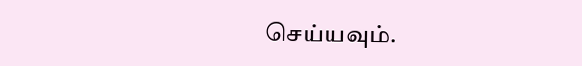செய்யவும்.